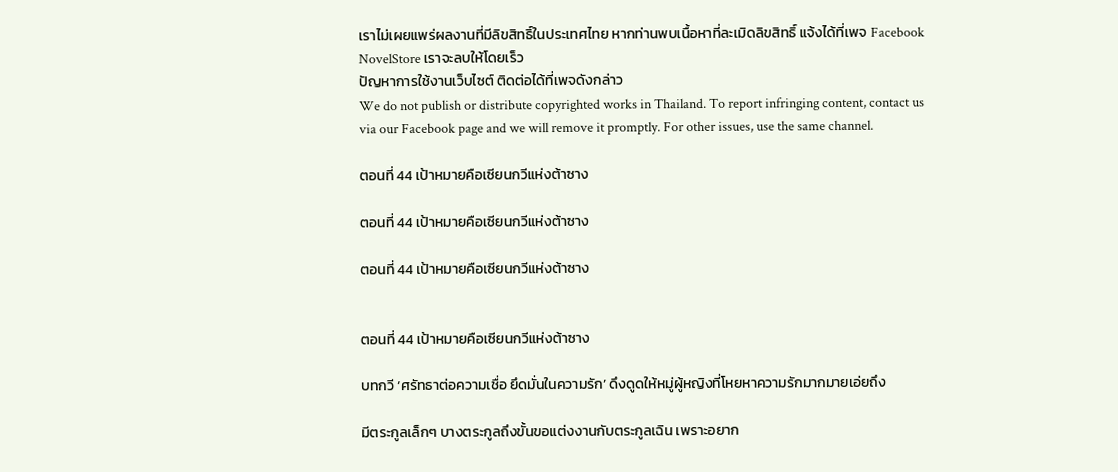เราไม่เผยแพร่ผลงานที่มีลิขสิทธิ์ในประเทศไทย หากท่านพบเนื้อหาที่ละเมิดลิขสิทธิ์ แจ้งได้ที่เพจ Facebook NovelStore เราจะลบให้โดยเร็ว
ปัญหาการใช้งานเว็บไซต์ ติดต่อได้ที่เพจดังกล่าว
We do not publish or distribute copyrighted works in Thailand. To report infringing content, contact us via our Facebook page and we will remove it promptly. For other issues, use the same channel.

ตอนที่ 44 เป้าหมายคือเซียนกวีแห่งต้าซาง

ตอนที่ 44 เป้าหมายคือเซียนกวีแห่งต้าซาง

ตอนที่ 44 เป้าหมายคือเซียนกวีแห่งต้าซาง


ตอนที่ 44 เป้าหมายคือเซียนกวีแห่งต้าซาง

บทกวี ‘ศรัทธาต่อความเชื่อ ยึดมั่นในความรัก’ ดึงดูดให้หมู่ผู้หญิงที่โหยหาความรักมากมายเอ่ยถึง

มีตระกูลเล็กๆ บางตระกูลถึงขั้นขอแต่งงานกับตระกูลเฉิน เพราะอยาก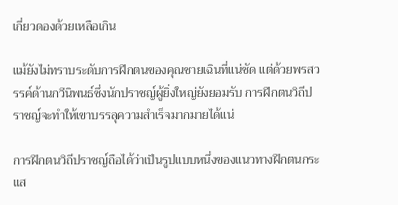เกี่ยวดองด้วยเหลือเกิน

แม้ยังไม่ทราบระดับการฝึกตนของคุณชายเฉินที่แน่ชัด แต่ด้วยพรสวรรค์ด้านกวีนิพนธ์ซึ่งนักปราชญ์ผู้ยิ่งใหญ่ยังยอมรับ การฝึกตนวิถีปราชญ์จะทำให้เขาบรรลุความสำเร็จมากมายได้แน่

การฝึกตนวิถีปราชญ์ถือได้ว่าเป็นรูปแบบหนึ่งของแนวทางฝึกตนกระแส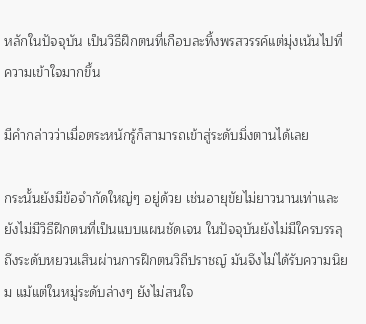หลักในปัจจุบัน เป็นวิธีฝึกตนที่เกือบละทิ้งพรสวรรค์แต่มุ่งเน้นไปที่ความเข้าใจมากขึ้น

มีคำกล่าวว่าเมื่อตระหนักรู้ก็สามารถเข้าสู่ระดับมิ่งตานได้เลย

กระนั้นยังมีข้อจำกัดใหญ่ๆ อยู่ด้วย เช่นอายุขัยไม่ยาวนานเท่าและยังไม่มีวิธีฝึกตนที่เป็นแบบแผนชัดเจน ในปัจจุบันยังไม่มีใครบรรลุถึงระดับหยวนเสินผ่านการฝึกตนวิถีปราชญ์ มันจึงไม่ได้รับความนิยม แม้แต่ในหมู่ระดับล่างๆ ยังไม่สนใจ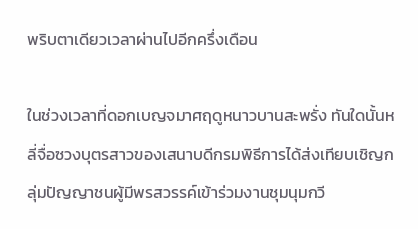พริบตาเดียวเวลาผ่านไปอีกครึ่งเดือน

ในช่วงเวลาที่ดอกเบญจมาศฤดูหนาวบานสะพรั่ง ทันใดนั้นหลี่จื่อซวงบุตรสาวของเสนาบดีกรมพิธีการได้ส่งเทียบเชิญกลุ่มปัญญาชนผู้มีพรสวรรค์เข้าร่วมงานชุมนุมกวี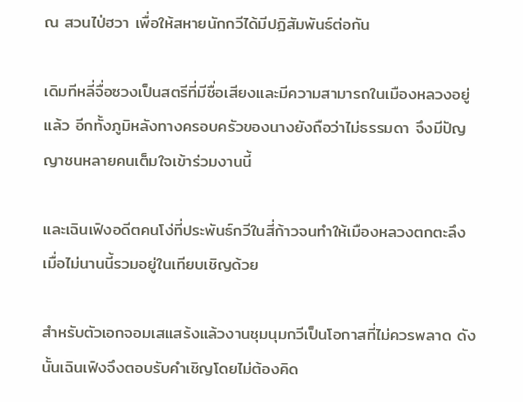ณ สวนไป่ฮวา เพื่อให้สหายนักกวีได้มีปฏิสัมพันธ์ต่อกัน

เดิมทีหลี่จื่อซวงเป็นสตรีที่มีชื่อเสียงและมีความสามารถในเมืองหลวงอยู่แล้ว อีกทั้งภูมิหลังทางครอบครัวของนางยังถือว่าไม่ธรรมดา จึงมีปัญญาชนหลายคนเต็มใจเข้าร่วมงานนี้

และเฉินเฟิงอดีตคนโง่ที่ประพันธ์กวีในสี่ก้าวจนทำให้เมืองหลวงตกตะลึงเมื่อไม่นานนี้รวมอยู่ในเทียบเชิญด้วย

สำหรับตัวเอกจอมเสแสร้งแล้วงานชุมนุมกวีเป็นโอกาสที่ไม่ควรพลาด ดังนั้นเฉินเฟิงจึงตอบรับคำเชิญโดยไม่ต้องคิด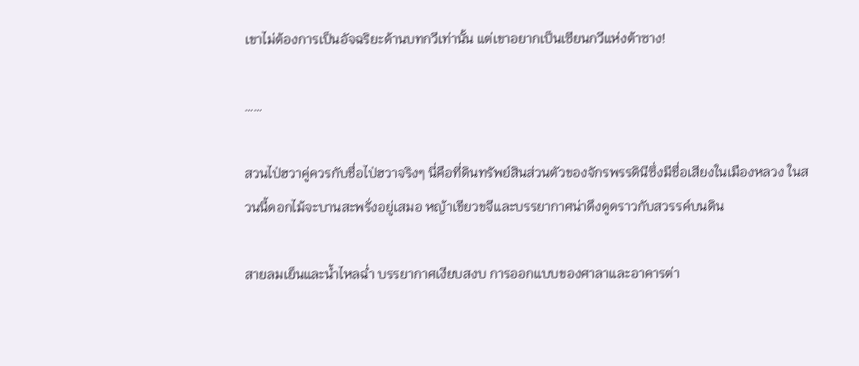เขาไม่ต้องการเป็นอัจฉริยะด้านบทกวีเท่านั้น แต่เขาอยากเป็นเซียนกวีแห่งต้าซาง!

……

สวนไป่ฮวาคู่ควรกับชื่อไป่ฮวาจริงๆ นี่คือที่ดินทรัพย์สินส่วนตัวของจักรพรรดินีซึ่งมีชื่อเสียงในเมืองหลวง ในสวนนี้ดอกไม้จะบานสะพรั่งอยู่เสมอ หญ้าเขียวขจีและบรรยากาศน่าดึงดูดราวกับสวรรค์บนดิน

สายลมเย็นและน้ำไหลฉ่ำ บรรยากาศเงียบสงบ การออกแบบของศาลาและอาคารต่า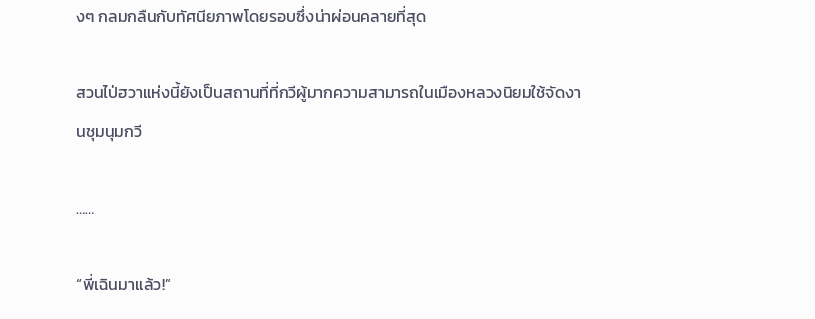งๆ กลมกลืนกับทัศนียภาพโดยรอบซึ่งน่าผ่อนคลายที่สุด

สวนไป่ฮวาแห่งนี้ยังเป็นสถานที่ที่กวีผู้มากความสามารถในเมืองหลวงนิยมใช้จัดงานชุมนุมกวี

……

“พี่เฉินมาแล้ว!”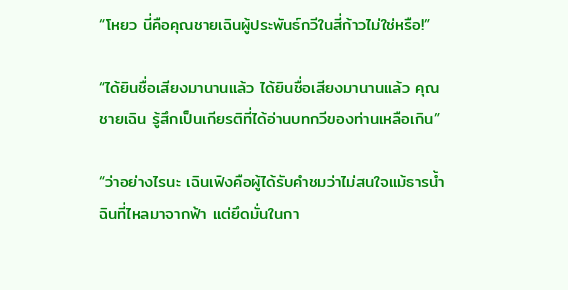“โหยว นี่คือคุณชายเฉินผู้ประพันธ์กวีในสี่ก้าวไม่ใช่หรือ!”

“ได้ยินชื่อเสียงมานานแล้ว ได้ยินชื่อเสียงมานานแล้ว คุณชายเฉิน รู้สึกเป็นเกียรติที่ได้อ่านบทกวีของท่านเหลือเกิน”

“ว่าอย่างไรนะ เฉินเฟิงคือผู้ได้รับคำชมว่าไม่สนใจแม้ธารน้ำฉินที่ไหลมาจากฟ้า แต่ยึดมั่นในกา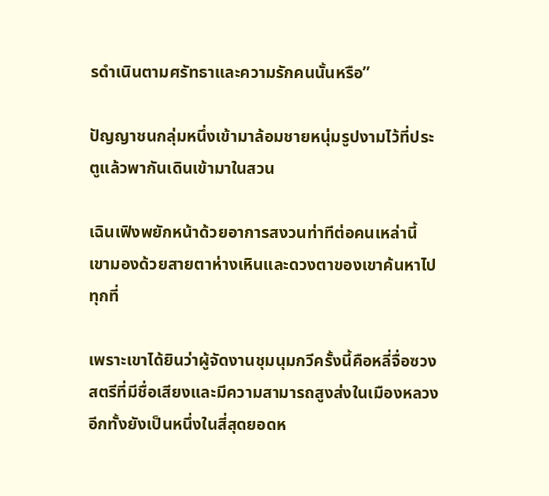รดำเนินตามศรัทธาและความรักคนนั้นหรือ”

ปัญญาชนกลุ่มหนึ่งเข้ามาล้อมชายหนุ่มรูปงามไว้ที่ประตูแล้วพากันเดินเข้ามาในสวน

เฉินเฟิงพยักหน้าด้วยอาการสงวนท่าทีต่อคนเหล่านี้ เขามองด้วยสายตาห่างเหินและดวงตาของเขาค้นหาไปทุกที่

เพราะเขาได้ยินว่าผู้จัดงานชุมนุมกวีครั้งนี้คือหลี่จื่อซวง สตรีที่มีชื่อเสียงและมีความสามารถสูงส่งในเมืองหลวง อีกทั้งยังเป็นหนึ่งในสี่สุดยอดห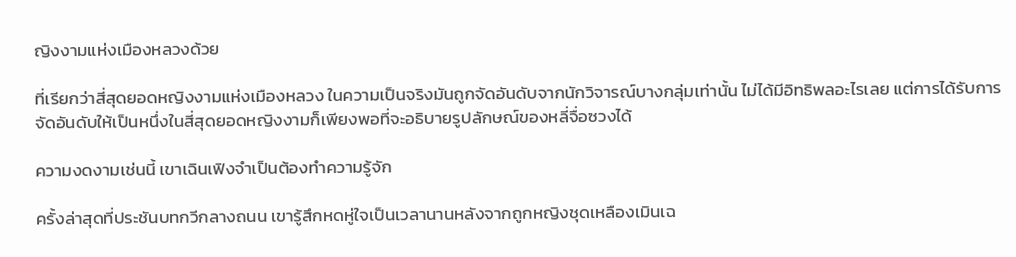ญิงงามแห่งเมืองหลวงด้วย

ที่เรียกว่าสี่สุดยอดหญิงงามแห่งเมืองหลวง ในความเป็นจริงมันถูกจัดอันดับจากนักวิจารณ์บางกลุ่มเท่านั้น ไม่ได้มีอิทธิพลอะไรเลย แต่การได้รับการจัดอันดับให้เป็นหนึ่งในสี่สุดยอดหญิงงามก็เพียงพอที่จะอธิบายรูปลักษณ์ของหลี่จื่อซวงได้

ความงดงามเช่นนี้ เขาเฉินเฟิงจำเป็นต้องทำความรู้จัก

ครั้งล่าสุดที่ประชันบทกวีกลางถนน เขารู้สึกหดหู่ใจเป็นเวลานานหลังจากถูกหญิงชุดเหลืองเมินเฉ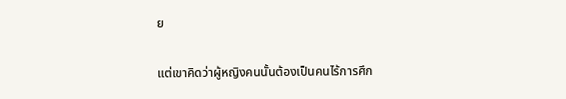ย

แต่เขาคิดว่าผู้หญิงคนนั้นต้องเป็นคนไร้การศึก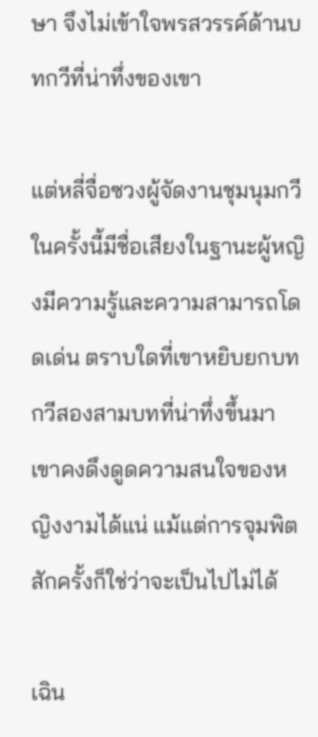ษา จึงไม่เข้าใจพรสวรรค์ด้านบทกวีที่น่าทึ่งของเขา

แต่หลี่จื่อซวงผู้จัดงานชุมนุมกวีในครั้งนี้มีชื่อเสียงในฐานะผู้หญิงมีความรู้และความสามารถโดดเด่น ตราบใดที่เขาหยิบยกบทกวีสองสามบทที่น่าทึ่งขึ้นมา เขาคงดึงดูดความสนใจของหญิงงามได้แน่ แม้แต่การจุมพิตสักครั้งก็ใช่ว่าจะเป็นไปไม่ได้

เฉิน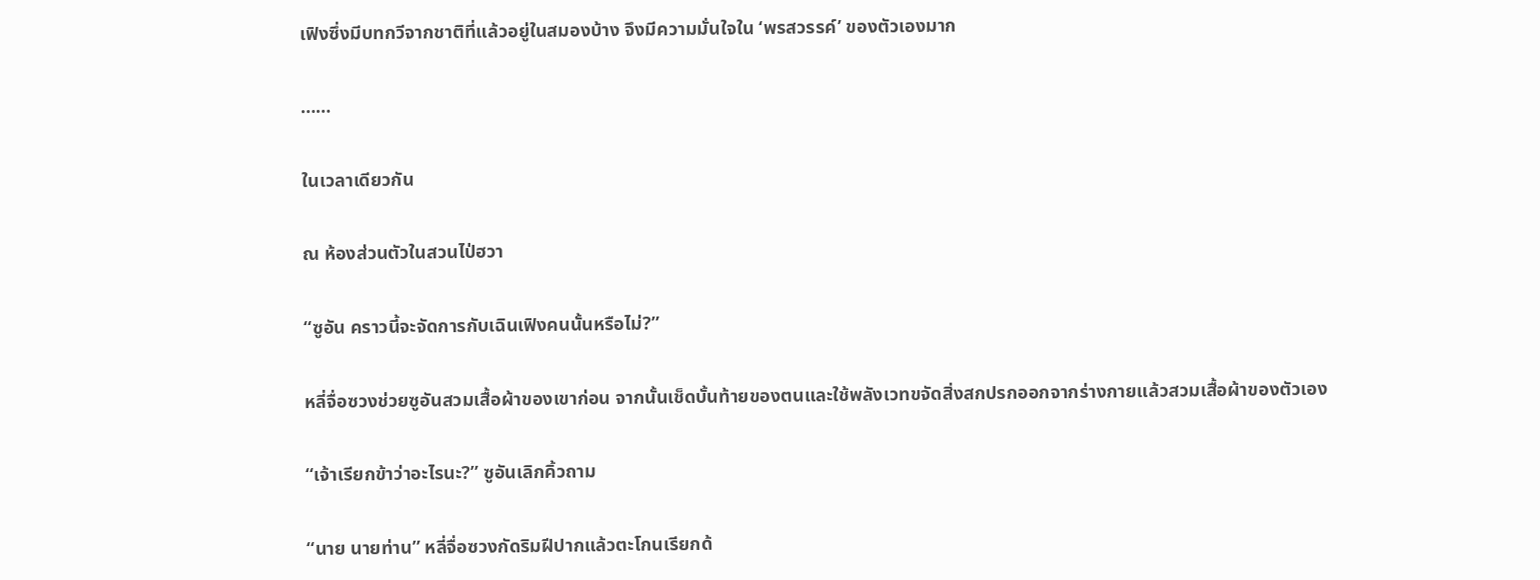เฟิงซึ่งมีบทกวีจากชาติที่แล้วอยู่ในสมองบ้าง จึงมีความมั่นใจใน ‘พรสวรรค์’ ของตัวเองมาก

……

ในเวลาเดียวกัน

ณ ห้องส่วนตัวในสวนไป่ฮวา

“ซูอัน คราวนี้จะจัดการกับเฉินเฟิงคนนั้นหรือไม่?”

หลี่จื่อซวงช่วยซูอันสวมเสื้อผ้าของเขาก่อน จากนั้นเช็ดบั้นท้ายของตนและใช้พลังเวทขจัดสิ่งสกปรกออกจากร่างกายแล้วสวมเสื้อผ้าของตัวเอง

“เจ้าเรียกข้าว่าอะไรนะ?” ซูอันเลิกคิ้วถาม

“นาย นายท่าน” หลี่จื่อซวงกัดริมฝีปากแล้วตะโกนเรียกด้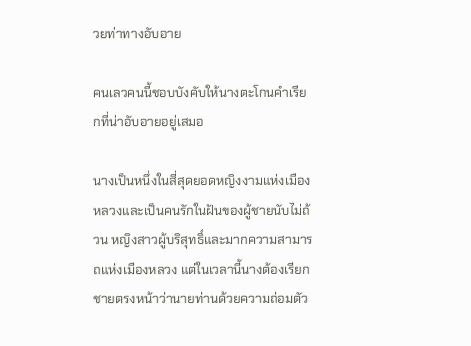วยท่าทางอับอาย

คนเลวคนนี้ชอบบังคับให้นางตะโกนคำเรียกที่น่าอับอายอยู่เสมอ

นางเป็นหนึ่งในสี่สุดยอดหญิงงามแห่งเมืองหลวงและเป็นคนรักในฝันของผู้ชายนับไม่ถ้วน หญิงสาวผู้บริสุทธิ์และมากความสามารถแห่งเมืองหลวง แต่ในเวลานี้นางต้องเรียกชายตรงหน้าว่านายท่านด้วยความถ่อมตัว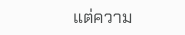แต่ความ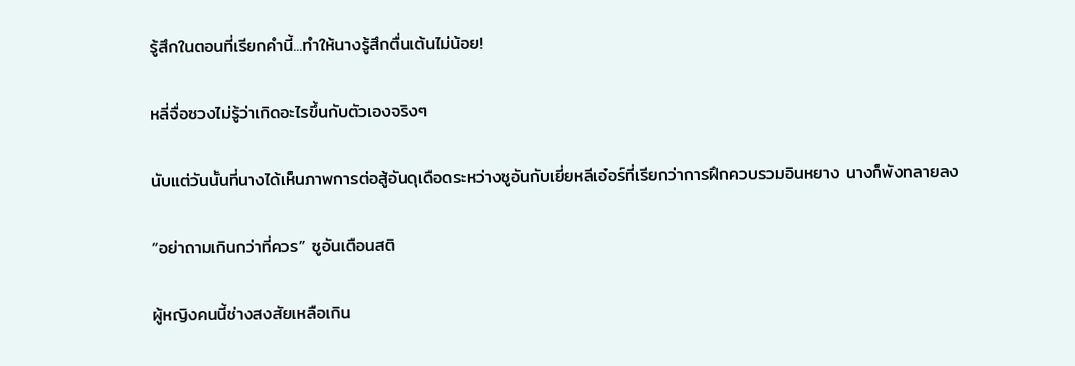รู้สึกในตอนที่เรียกคำนี้...ทำให้นางรู้สึกตื่นเต้นไม่น้อย!

หลี่จื่อซวงไม่รู้ว่าเกิดอะไรขึ้นกับตัวเองจริงๆ

นับแต่วันนั้นที่นางได้เห็นภาพการต่อสู้อันดุเดือดระหว่างซูอันกับเยี่ยหลีเอ๋อร์ที่เรียกว่าการฝึกควบรวมอินหยาง นางก็พังทลายลง

“อย่าถามเกินกว่าที่ควร” ซูอันเตือนสติ

ผู้หญิงคนนี้ช่างสงสัยเหลือเกิน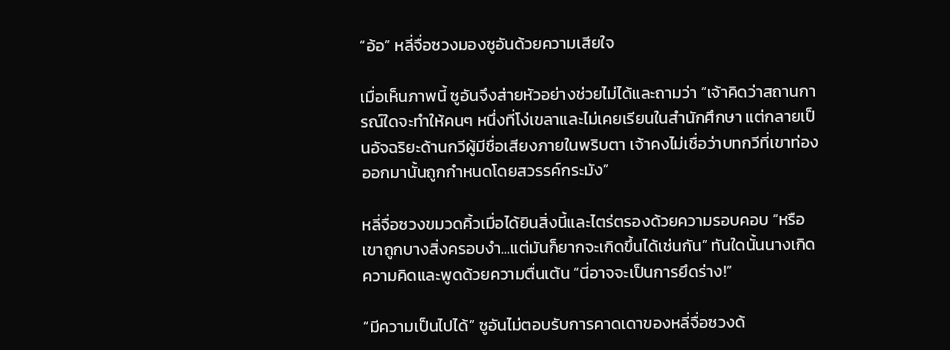“อ้อ” หลี่จื่อซวงมองซูอันด้วยความเสียใจ

เมื่อเห็นภาพนี้ ซูอันจึงส่ายหัวอย่างช่วยไม่ได้และถามว่า “เจ้าคิดว่าสถานการณ์ใดจะทำให้คนๆ หนึ่งที่โง่เขลาและไม่เคยเรียนในสำนักศึกษา แต่กลายเป็นอัจฉริยะด้านกวีผู้มีชื่อเสียงภายในพริบตา เจ้าคงไม่เชื่อว่าบทกวีที่เขาท่องออกมานั้นถูกกำหนดโดยสวรรค์กระมัง”

หลี่จื่อซวงขมวดคิ้วเมื่อได้ยินสิ่งนี้และไตร่ตรองด้วยความรอบคอบ “หรือเขาถูกบางสิ่งครอบงำ...แต่มันก็ยากจะเกิดขึ้นได้เช่นกัน” ทันใดนั้นนางเกิดความคิดและพูดด้วยความตื่นเต้น “นี่อาจจะเป็นการยึดร่าง!”

“มีความเป็นไปได้” ซูอันไม่ตอบรับการคาดเดาของหลี่จื่อซวงด้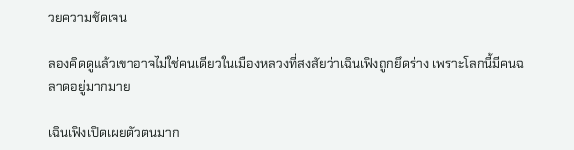วยความชัดเจน

ลองคิดดูแล้วเขาอาจไม่ใช่คนเดียวในเมืองหลวงที่สงสัยว่าเฉินเฟิงถูกยึดร่าง เพราะโลกนี้มีคนฉลาดอยู่มากมาย

เฉินเฟิงเปิดเผยตัวตนมาก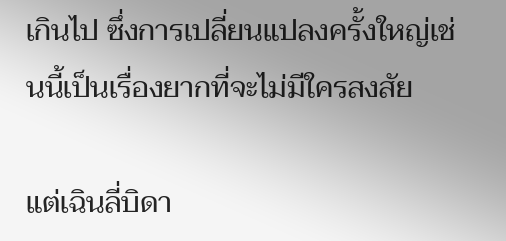เกินไป ซึ่งการเปลี่ยนแปลงครั้งใหญ่เช่นนี้เป็นเรื่องยากที่จะไม่มีใครสงสัย

แต่เฉินลี่บิดา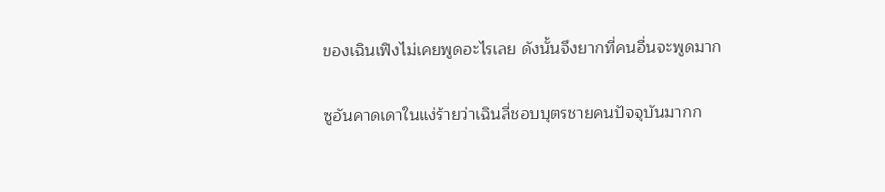ของเฉินเฟิงไม่เคยพูดอะไรเลย ดังนั้นจึงยากที่คนอื่นจะพูดมาก

ซูอันคาดเดาในแง่ร้ายว่าเฉินลี่ชอบบุตรชายคนปัจจุบันมากก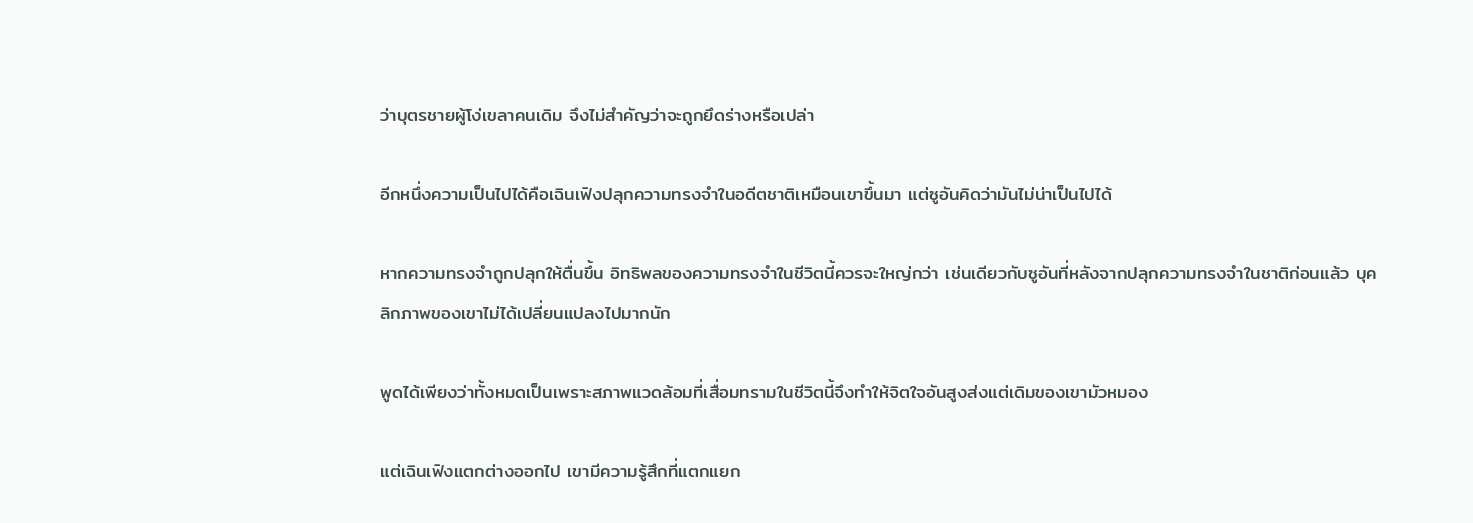ว่าบุตรชายผู้โง่เขลาคนเดิม จึงไม่สำคัญว่าจะถูกยึดร่างหรือเปล่า

อีกหนึ่งความเป็นไปได้คือเฉินเฟิงปลุกความทรงจำในอดีตชาติเหมือนเขาขึ้นมา แต่ซูอันคิดว่ามันไม่น่าเป็นไปได้

หากความทรงจำถูกปลุกให้ตื่นขึ้น อิทธิพลของความทรงจำในชีวิตนี้ควรจะใหญ่กว่า เช่นเดียวกับซูอันที่หลังจากปลุกความทรงจำในชาติก่อนแล้ว บุคลิกภาพของเขาไม่ได้เปลี่ยนแปลงไปมากนัก

พูดได้เพียงว่าทั้งหมดเป็นเพราะสภาพแวดล้อมที่เสื่อมทรามในชีวิตนี้จึงทำให้จิตใจอันสูงส่งแต่เดิมของเขามัวหมอง

แต่เฉินเฟิงแตกต่างออกไป เขามีความรู้สึกที่แตกแยก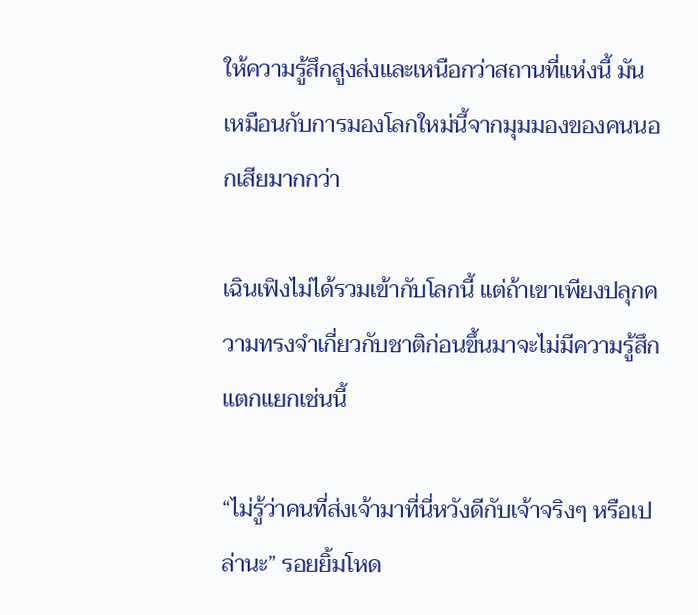ให้ความรู้สึกสูงส่งและเหนือกว่าสถานที่แห่งนี้ มันเหมือนกับการมองโลกใหม่นี้จากมุมมองของคนนอกเสียมากกว่า

เฉินเฟิงไม่ได้รวมเข้ากับโลกนี้ แต่ถ้าเขาเพียงปลุกความทรงจำเกี่ยวกับชาติก่อนขึ้นมาจะไม่มีความรู้สึกแตกแยกเช่นนี้

“ไม่รู้ว่าคนที่ส่งเจ้ามาที่นี่หวังดีกับเจ้าจริงๆ หรือเปล่านะ” รอยยิ้มโหด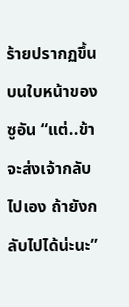ร้ายปรากฏขึ้นบนใบหน้าของซูอัน “แต่..ข้าจะส่งเจ้ากลับไปเอง ถ้ายังกลับไปได้น่ะนะ”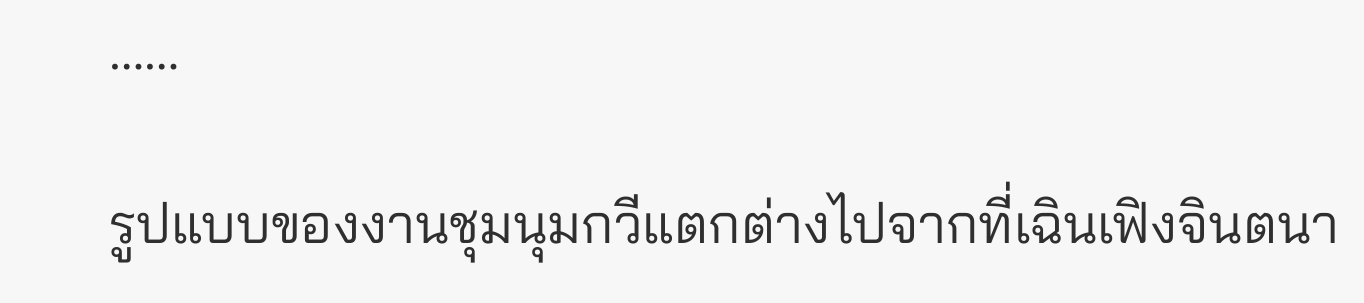……

รูปแบบของงานชุมนุมกวีแตกต่างไปจากที่เฉินเฟิงจินตนา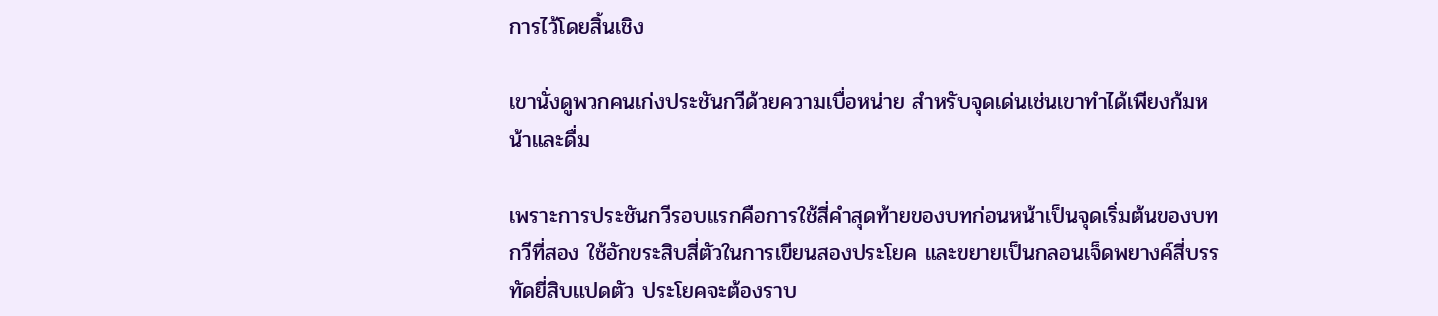การไว้โดยสิ้นเชิง

เขานั่งดูพวกคนเก่งประชันกวีด้วยความเบื่อหน่าย สำหรับจุดเด่นเช่นเขาทำได้เพียงก้มหน้าและดื่ม

เพราะการประชันกวีรอบแรกคือการใช้สี่คำสุดท้ายของบทก่อนหน้าเป็นจุดเริ่มต้นของบทกวีที่สอง ใช้อักขระสิบสี่ตัวในการเขียนสองประโยค และขยายเป็นกลอนเจ็ดพยางค์สี่บรรทัดยี่สิบแปดตัว ประโยคจะต้องราบ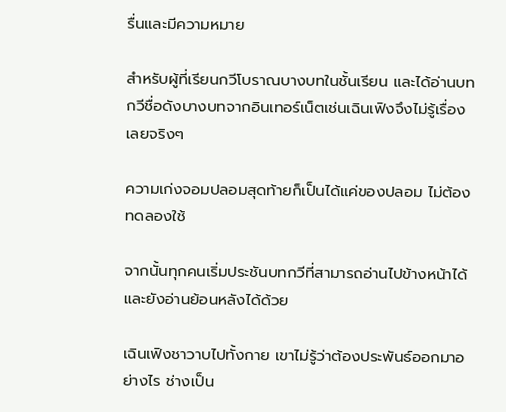รื่นและมีความหมาย

สำหรับผู้ที่เรียนกวีโบราณบางบทในชั้นเรียน และได้อ่านบทกวีชื่อดังบางบทจากอินเทอร์เน็ตเช่นเฉินเฟิงจึงไม่รู้เรื่องเลยจริงๆ

ความเก่งจอมปลอมสุดท้ายก็เป็นได้แค่ของปลอม ไม่ต้องทดลองใช้

จากนั้นทุกคนเริ่มประชันบทกวีที่สามารถอ่านไปข้างหน้าได้และยังอ่านย้อนหลังได้ด้วย

เฉินเฟิงชาวาบไปทั้งกาย เขาไม่รู้ว่าต้องประพันธ์ออกมาอย่างไร ช่างเป็น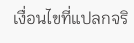เงื่อนไขที่แปลกจริ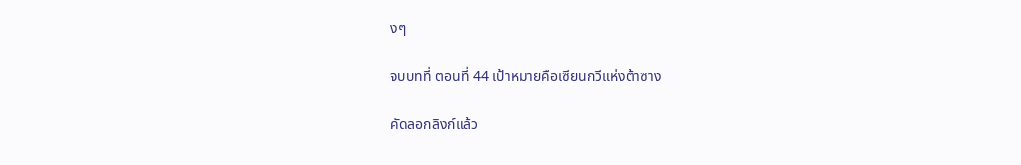งๆ

จบบทที่ ตอนที่ 44 เป้าหมายคือเซียนกวีแห่งต้าซาง

คัดลอกลิงก์แล้ว